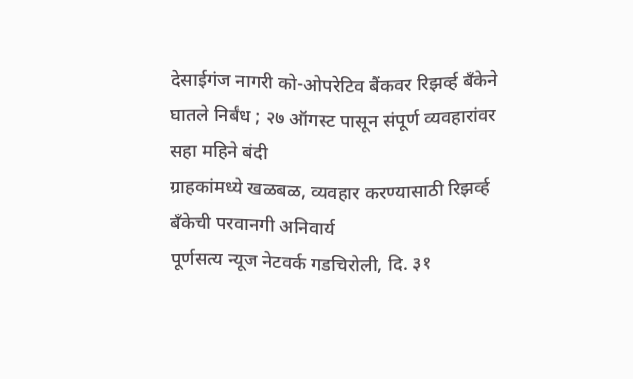देसाईगंज नागरी को-ओपरेटिव बैंकवर रिझर्व्ह बँकेने घातले निर्बंध ; २७ ऑगस्ट पासून संपूर्ण व्यवहारांवर सहा महिने बंदी
ग्राहकांमध्ये खळबळ, व्यवहार करण्यासाठी रिझर्व्ह बँकेची परवानगी अनिवार्य
पूर्णसत्य न्यूज नेटवर्क गडचिरोली, दि. ३१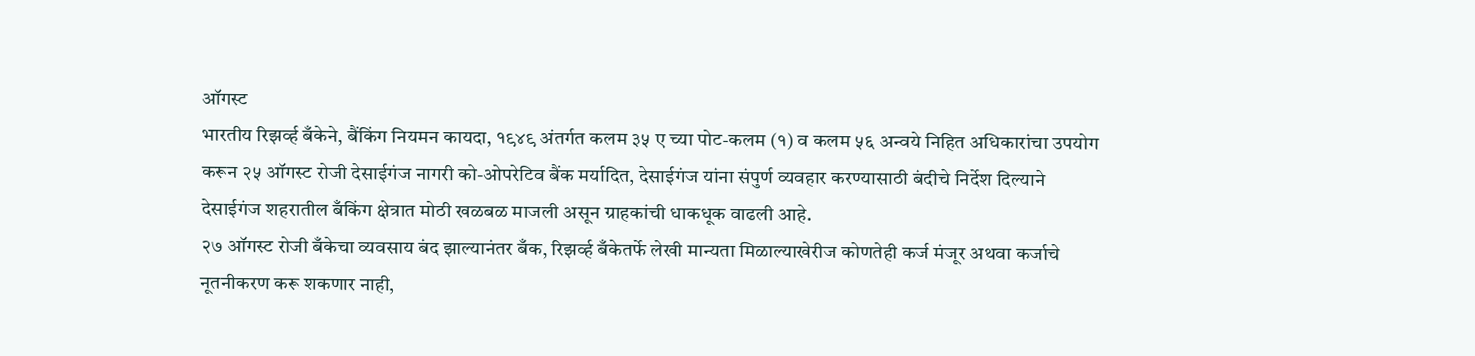ऑगस्ट
भारतीय रिझर्व्ह बँकेने, बैंकिंग नियमन कायदा, १९४९ अंतर्गत कलम ३५ ए च्या पोट-कलम (१) व कलम ५६ अन्वये निहित अधिकारांचा उपयोग करून २५ ऑगस्ट रोजी देसाईगंज नागरी को-ओपरेटिव बैंक मर्यादित, देसाईगंज यांना संपुर्ण व्यवहार करण्यासाठी बंदीचे निर्देश दिल्याने देसाईगंज शहरातील बँकिंग क्षेत्रात मोठी खळबळ माजली असून ग्राहकांची धाकधूक वाढली आहे.
२७ ऑगस्ट रोजी बँकेचा व्यवसाय बंद झाल्यानंतर बँक, रिझर्व्ह बँकेतर्फे लेखी मान्यता मिळाल्याखेरीज कोणतेही कर्ज मंजूर अथवा कर्जाचे नूतनीकरण करू शकणार नाही,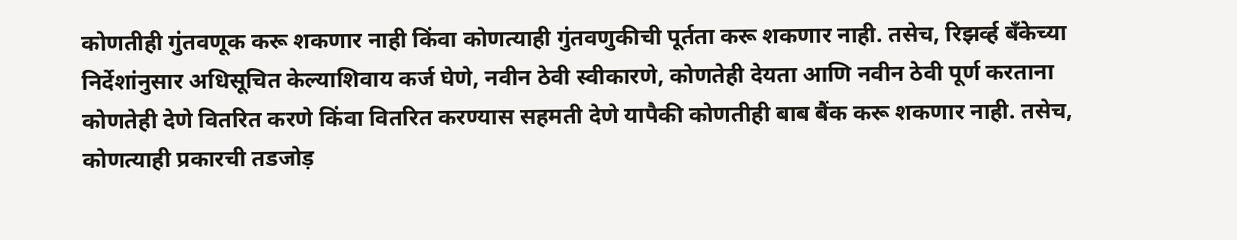कोणतीही गुंतवणूक करू शकणार नाही किंवा कोणत्याही गुंतवणुकीची पूर्तता करू शकणार नाही. तसेच, रिझर्व्ह बँकेच्या निर्देशांनुसार अधिसूचित केल्याशिवाय कर्ज घेणे, नवीन ठेवी स्वीकारणे, कोणतेही देयता आणि नवीन ठेवी पूर्ण करताना कोणतेही देणे वितरित करणे किंवा वितरित करण्यास सहमती देणे यापैकी कोणतीही बाब बैंक करू शकणार नाही. तसेच, कोणत्याही प्रकारची तडजोड़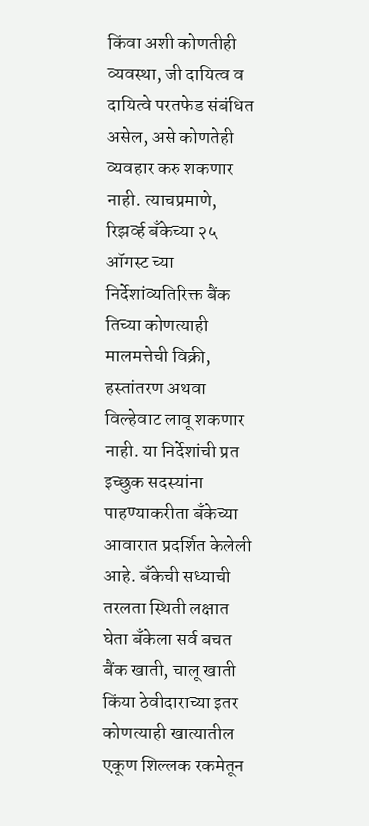किंवा अशी कोणतीही व्यवस्था, जी दायित्व व दायित्वे परतफेड संबंधित असेल, असे कोणतेही व्यवहार करु शकणार नाही. त्याचप्रमाणे, रिझर्व्ह बँकेच्या २५ ऑगस्ट च्या निर्देशांव्यतिरिक्त बैंक तिच्या कोणत्याही मालमत्तेची विक्री, हस्तांतरण अथवा विल्हेवाट लावू शकणार नाही. या निर्देशांची प्रत इच्छुक सदस्यांना पाहण्याकरीता बँकेच्या आवारात प्रदर्शित केलेली आहे. बँकेची सध्याची तरलता स्थिती लक्षात घेता बँकेला सर्व बचत बैंक खाती, चालू खाती किंया ठेवीदाराच्या इतर कोणत्याही खात्यातील एकूण शिल्लक रकमेतून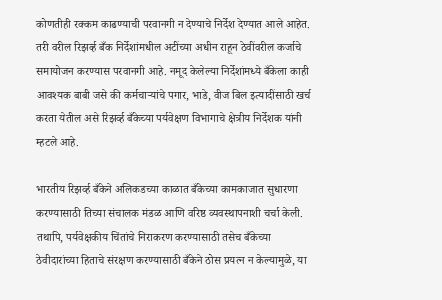कोणतीही रक्कम काढण्याची परवानगी न देण्याचे निर्देश देण्यात आले आहेत. तरी वरील रिझर्व्ह बँक निर्देशांमधील अटींच्या अधीन राहून ठेवींवरील कर्जाचे समायोजन करण्यास परवानगी आहे. नमूद केलेल्या निर्देशांमध्ये बँकेला काही आवश्यक बाबी जसे की कर्मचाऱ्यांचे पगार, भाडे, वीज बिल इत्यादींसाठी खर्च करता येतील असे रिझर्व्ह बँकेच्या पर्यवेक्षण विभागाचे क्षेत्रीय निर्देशक यांनी म्हटले आहे.

भारतीय रिझर्व्ह बँकेने अलिकडच्या काळात बँकेच्या कामकाजात सुधारणा करण्यासाठी तिच्या संचालक मंडळ आणि वरिष्ठ व्यवस्थापनाशी चर्चा केली. तथापि, पर्यवेक्षकीय चिंतांचे निराकरण करण्यासाठी तसेच बँकेच्या ठेवीदारांच्या हिताचे संरक्षण करण्यासाठी बँकेने ठोस प्रयत्न न केल्यामुळे, या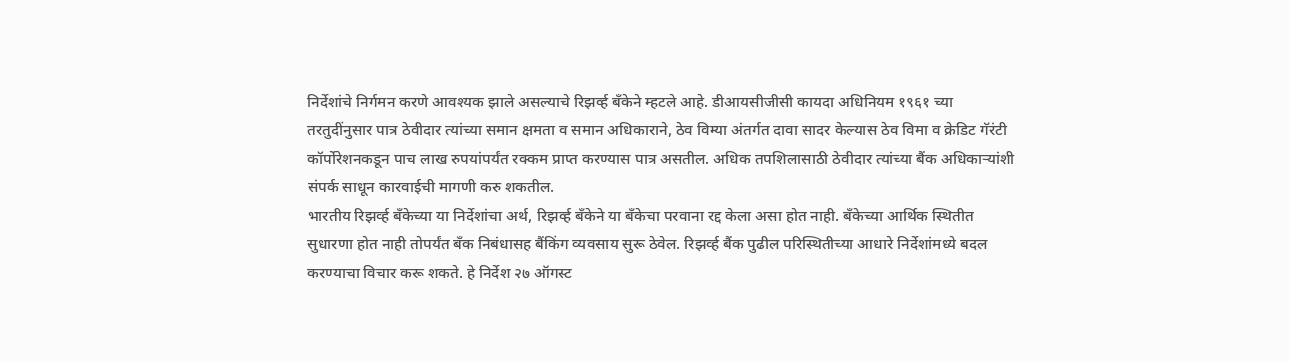निर्देशांचे निर्गमन करणे आवश्यक झाले असल्याचे रिझर्व्ह बँकेने म्हटले आहे. डीआयसीजीसी कायदा अधिनियम १९६१ च्या तरतुदींनुसार पात्र ठेवीदार त्यांच्या समान क्षमता व समान अधिकाराने, ठेव विम्या अंतर्गत दावा सादर केल्यास ठेव विमा व क्रेडिट गॅरंटी कॉर्पोरेशनकडून पाच लाख रुपयांपर्यंत रक्कम प्राप्त करण्यास पात्र असतील. अधिक तपशिलासाठी ठेवीदार त्यांच्या बैंक अधिकाऱ्यांशी संपर्क साधून कारवाईची मागणी करु शकतील.
भारतीय रिझर्व्ह बँकेच्या या निर्देशांचा अर्थ, रिझर्व्ह बँकेने या बँकेचा परवाना रद्द केला असा होत नाही. बँकेच्या आर्थिक स्थितीत सुधारणा होत नाही तोपर्यंत बँक निबंधासह बैंकिंग व्यवसाय सुरू ठेवेल. रिझर्व्ह बैंक पुढील परिस्थितीच्या आधारे निर्देशांमध्ये बदल करण्याचा विचार करू शकते. हे निर्देश २७ ऑगस्ट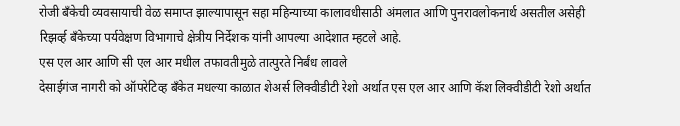रोजी बँकेची व्यवसायाची वेळ समाप्त झाल्यापासून सहा महिन्याच्या कालावधीसाठी अंमलात आणि पुनरावलोकनार्थ असतील असेही रिझर्व्ह बँकेच्या पर्यवेक्षण विभागाचे क्षेत्रीय निर्देशक यांनी आपल्या आदेशात म्हटले आहे.
एस एल आर आणि सी एल आर मधील तफावतीमुळे तात्पुरते निर्बंध लावले
देसाईगंज नागरी को ऑपरेटिव्ह बँकेत मधल्या काळात शेअर्स लिक्वीडीटी रेशो अर्थात एस एल आर आणि कॅश लिक्वीडीटी रेशो अर्थात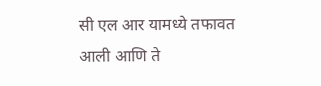सी एल आर यामध्ये तफावत आली आणि ते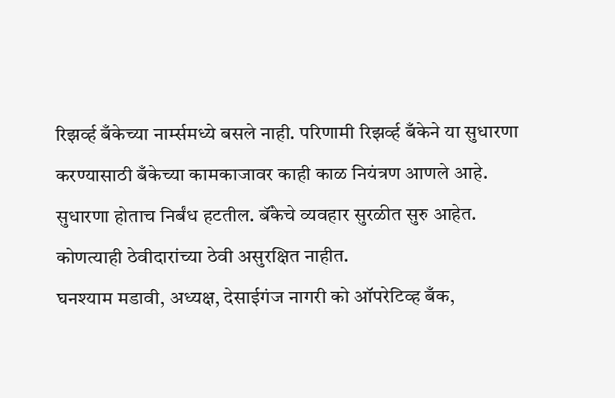रिझर्व्ह बँकेच्या नार्म्समध्ये बसले नाही. परिणामी रिझर्व्ह बँकेने या सुधारणा करण्यासाठी बँकेच्या कामकाजावर काही काळ नियंत्रण आणले आहे. सुधारणा होताच निर्बंध हटतील. बॅंकेचे व्यवहार सुरळीत सुरु आहेत. कोणत्याही ठेवीदारांच्या ठेवी असुरक्षित नाहीत.
घनश्याम मडावी, अध्यक्ष, देसाईगंज नागरी को ऑपरेटिव्ह बँक,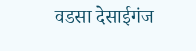वडसा देसाईगंज